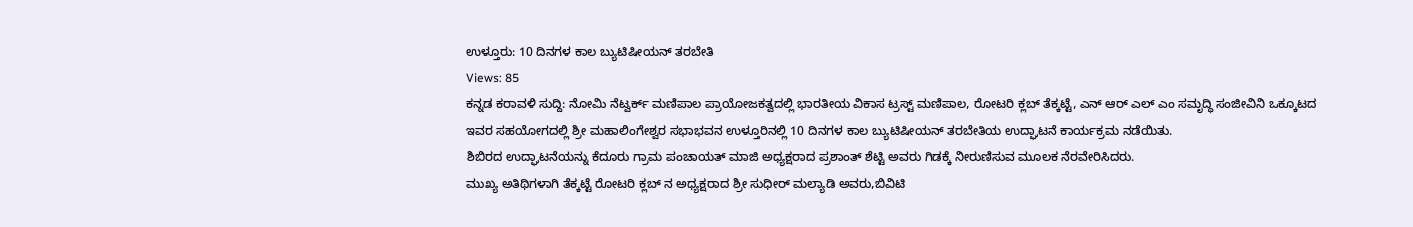ಉಳ್ತೂರು: 10 ದಿನಗಳ ಕಾಲ ಬ್ಯುಟಿಷೀಯನ್ ತರಬೇತಿ
Views: 85
ಕನ್ನಡ ಕರಾವಳಿ ಸುದ್ದಿ: ನೋಮಿ ನೆಟ್ವರ್ಕ್ ಮಣಿಪಾಲ ಪ್ರಾಯೋಜಕತ್ವದಲ್ಲಿ ಭಾರತೀಯ ವಿಕಾಸ ಟ್ರಸ್ಟ್ ಮಣಿಪಾಲ, ರೋಟರಿ ಕ್ಲಬ್ ತೆಕ್ಕಟ್ಟೆ, ಎನ್ ಆರ್ ಎಲ್ ಎಂ ಸಮೃದ್ಧಿ ಸಂಜೀವಿನಿ ಒಕ್ಕೂಟದ ಇವರ ಸಹಯೋಗದಲ್ಲಿ ಶ್ರೀ ಮಹಾಲಿಂಗೇಶ್ವರ ಸಭಾಭವನ ಉಳ್ತೂರಿನಲ್ಲಿ 10 ದಿನಗಳ ಕಾಲ ಬ್ಯುಟಿಷೀಯನ್ ತರಬೇತಿಯ ಉದ್ಘಾಟನೆ ಕಾರ್ಯಕ್ರಮ ನಡೆಯಿತು.
ಶಿಬಿರದ ಉದ್ಘಾಟನೆಯನ್ನು ಕೆದೂರು ಗ್ರಾಮ ಪಂಚಾಯತ್ ಮಾಜಿ ಅಧ್ಯಕ್ಷರಾದ ಪ್ರಶಾಂತ್ ಶೆಟ್ಟಿ ಅವರು ಗಿಡಕ್ಕೆ ನೀರುಣಿಸುವ ಮೂಲಕ ನೆರವೇರಿಸಿದರು.
ಮುಖ್ಯ ಅತಿಥಿಗಳಾಗಿ ತೆಕ್ಕಟ್ಟೆ ರೋಟರಿ ಕ್ಲಬ್ ನ ಅಧ್ಯಕ್ಷರಾದ ಶ್ರೀ ಸುಧೀರ್ ಮಲ್ಯಾಡಿ ಅವರು,ಬಿವಿಟಿ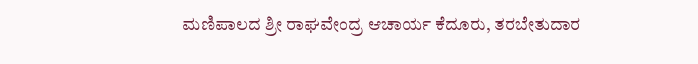ಮಣಿಪಾಲದ ಶ್ರೀ ರಾಘವೇಂದ್ರ ಆಚಾರ್ಯ ಕೆದೂರು, ತರಬೇತುದಾರ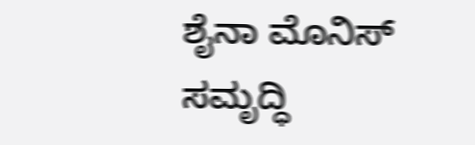ಶೈನಾ ಮೊನಿಸ್ ಸಮೃದ್ಧಿ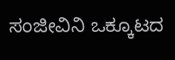ಸಂಜೀವಿನಿ ಒಕ್ಕೂಟದ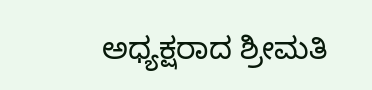ಅಧ್ಯಕ್ಷರಾದ ಶ್ರೀಮತಿ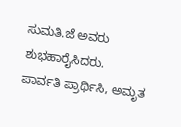ಸುಮತಿ.ಜೆ ಅವರು ಶುಭಹಾರೈಸಿದರು.
ಪಾರ್ವತಿ ಪ್ರಾರ್ಥಿಸಿ, ಅಮೃತ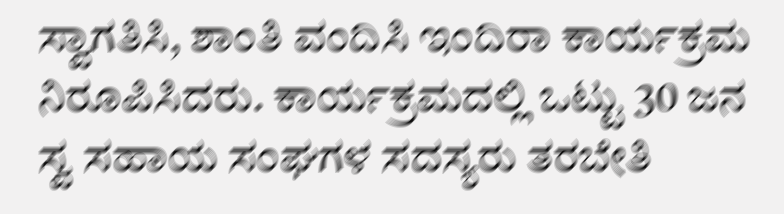ಸ್ವಾಗತಿಸಿ, ಶಾಂತಿ ವಂದಿಸಿ ಇಂದಿರಾ ಕಾರ್ಯಕ್ರಮ ನಿರೂಪಿಸಿದರು. ಕಾರ್ಯಕ್ರಮದಲ್ಲಿ ಒಟ್ಟು 30 ಜನ ಸ್ವ ಸಹಾಯ ಸಂಘಗಳ ಸದಸ್ಯರು ತರಬೇತಿ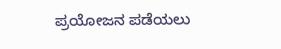ಪ್ರಯೋಜನ ಪಡೆಯಲು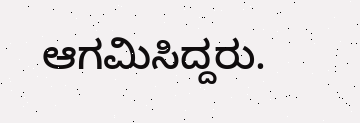ಆಗಮಿಸಿದ್ದರು.